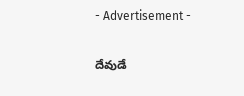- Advertisement -

దేవుడే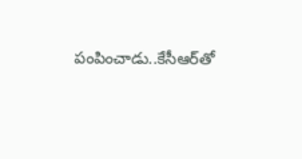పంపించాడు..కేసీఆర్‌తో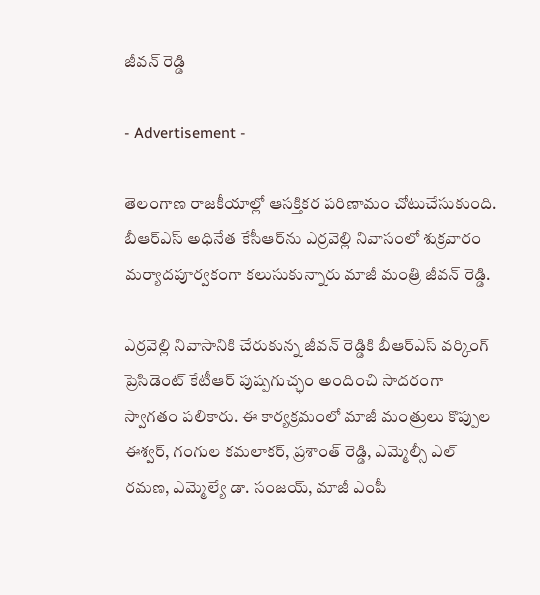జీవన్ రెడ్డి

- Advertisement -

తెలంగాణ రాజకీయాల్లో ఆసక్తికర పరిణామం చోటుచేసుకుంది. బీఆర్ఎస్ అధినేత కేసీఆర్‌ను ఎర్రవెల్లి నివాసంలో శుక్రవారం మర్యాదపూర్వకంగా కలుసుకున్నారు మాజీ మంత్రి జీవన్ రెడ్డి.

ఎర్రవెల్లి నివాసానికి చేరుకున్న జీవన్ రెడ్డికి బీఆర్ఎస్ వర్కింగ్ ప్రెసిడెంట్ కేటీఆర్ పుష్పగుచ్ఛం అందించి సాదరంగా స్వాగతం పలికారు. ఈ కార్యక్రమంలో మాజీ మంత్రులు కొప్పుల ఈశ్వర్, గంగుల కమలాకర్, ప్రశాంత్ రెడ్డి, ఎమ్మెల్సీ ఎల్ రమణ, ఎమ్మెల్యే డా. సంజయ్, మాజీ ఎంపీ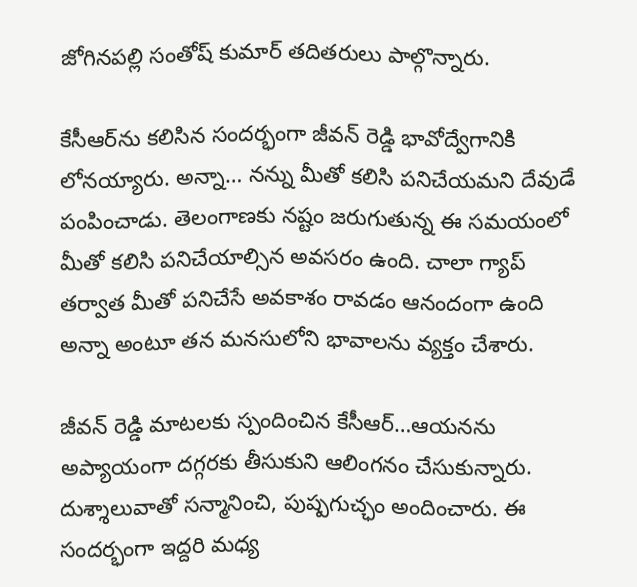జోగినపల్లి సంతోష్ కుమార్ తదితరులు పాల్గొన్నారు.

కేసీఆర్‌ను కలిసిన సందర్భంగా జీవన్ రెడ్డి భావోద్వేగానికి లోనయ్యారు. అన్నా… నన్ను మీతో కలిసి పనిచేయమని దేవుడే పంపించాడు. తెలంగాణకు నష్టం జరుగుతున్న ఈ సమయంలో మీతో కలిసి పనిచేయాల్సిన అవసరం ఉంది. చాలా గ్యాప్ తర్వాత మీతో పనిచేసే అవకాశం రావడం ఆనందంగా ఉంది అన్నా అంటూ తన మనసులోని భావాలను వ్యక్తం చేశారు.

జీవన్ రెడ్డి మాటలకు స్పందించిన కేసీఆర్…ఆయనను అప్యాయంగా దగ్గరకు తీసుకుని ఆలింగనం చేసుకున్నారు. దుశ్శాలువాతో సన్మానించి, పుష్పగుచ్ఛం అందించారు. ఈ సందర్భంగా ఇద్దరి మధ్య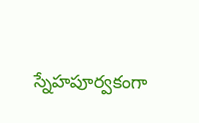స్నేహపూర్వకంగా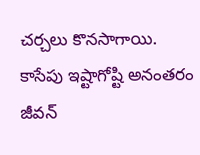చర్చలు కొనసాగాయి. కాసేపు ఇష్టాగోష్టి అనంతరం జీవన్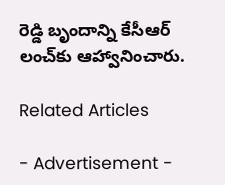రెడ్డి బృందాన్ని కేసీఆర్ లంచ్‌కు ఆహ్వానించారు.

Related Articles

- Advertisement -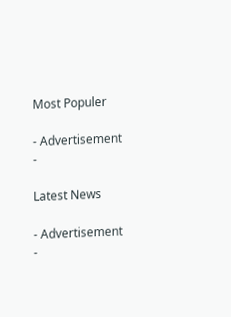Most Populer

- Advertisement -

Latest News

- Advertisement -